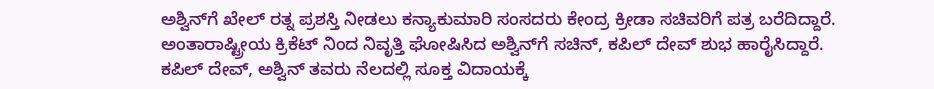ಅಶ್ವಿನ್‌ಗೆ ಖೇಲ್‌ ರತ್ನ ಪ್ರಶಸ್ತಿ ನೀಡಲು ಕನ್ಯಾಕುಮಾರಿ ಸಂಸದರು ಕೇಂದ್ರ ಕ್ರೀಡಾ ಸಚಿವರಿಗೆ ಪತ್ರ ಬರೆದಿದ್ದಾರೆ. ಅಂತಾರಾಷ್ಟ್ರೀಯ ಕ್ರಿಕೆಟ್‌ ನಿಂದ ನಿವೃತ್ತಿ ಘೋಷಿಸಿದ ಅಶ್ವಿನ್‌ಗೆ ಸಚಿನ್‌, ಕಪಿಲ್‌ ದೇವ್‌ ಶುಭ ಹಾರೈಸಿದ್ದಾರೆ. ಕಪಿಲ್‌ ದೇವ್‌, ಅಶ್ವಿನ್‌ ತವರು ನೆಲದಲ್ಲಿ ಸೂಕ್ತ ವಿದಾಯಕ್ಕೆ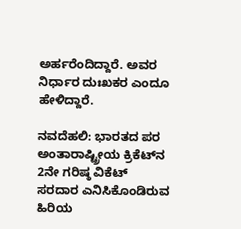ಅರ್ಹರೆಂದಿದ್ದಾರೆ. ಅವರ ನಿರ್ಧಾರ ದುಃಖಕರ ಎಂದೂ ಹೇಳಿದ್ದಾರೆ.

ನವದೆಹಲಿ: ಭಾರತದ ಪರ ಅಂತಾರಾಷ್ಟ್ರೀಯ ಕ್ರಿಕೆಟ್‌ನ 2ನೇ ಗರಿಷ್ಠ ವಿಕೆಟ್‌ ಸರದಾರ ಎನಿಸಿಕೊಂಡಿರುವ ಹಿರಿಯ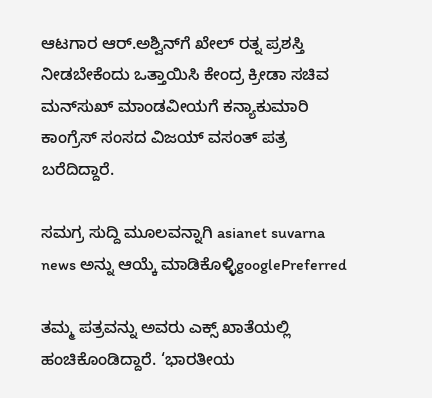ಆಟಗಾರ ಆರ್‌.ಅಶ್ವಿನ್‌ಗೆ ಖೇಲ್‌ ರತ್ನ ಪ್ರಶಸ್ತಿ ನೀಡಬೇಕೆಂದು ಒತ್ತಾಯಿಸಿ ಕೇಂದ್ರ ಕ್ರೀಡಾ ಸಚಿವ ಮನ್‌ಸುಖ್‌ ಮಾಂಡವೀಯಗೆ ಕನ್ಯಾಕುಮಾರಿ ಕಾಂಗ್ರೆಸ್ ಸಂಸದ ವಿಜಯ್‌ ವಸಂತ್‌ ಪತ್ರ ಬರೆದಿದ್ದಾರೆ.

ಸಮಗ್ರ ಸುದ್ದಿ ಮೂಲವನ್ನಾಗಿ asianet suvarna news ಅನ್ನು ಆಯ್ಕೆ ಮಾಡಿಕೊಳ್ಳಿgooglePreferred

ತಮ್ಮ ಪತ್ರವನ್ನು ಅವರು ಎಕ್ಸ್ ಖಾತೆಯಲ್ಲಿ ಹಂಚಿಕೊಂಡಿದ್ದಾರೆ. ‘ಭಾರತೀಯ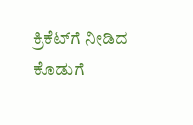ಕ್ರಿಕೆಟ್‌ಗೆ ನೀಡಿದ ಕೊಡುಗೆ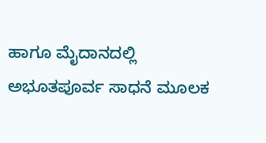ಹಾಗೂ ಮೈದಾನದಲ್ಲಿ ಅಭೂತಪೂರ್ವ ಸಾಧನೆ ಮೂಲಕ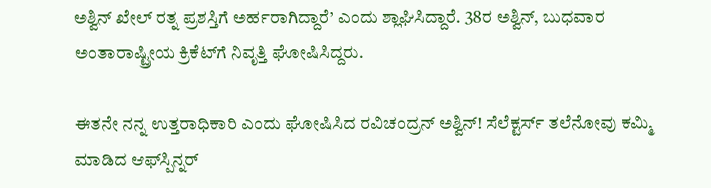ಅಶ್ವಿನ್‌ ಖೇಲ್‌ ರತ್ನ ಪ್ರಶಸ್ತಿಗೆ ಅರ್ಹರಾಗಿದ್ದಾರೆ’ ಎಂದು ಶ್ಲಾಘಿಸಿದ್ದಾರೆ. 38ರ ಅಶ್ವಿನ್‌, ಬುಧವಾರ ಅಂತಾರಾಷ್ಟ್ರೀಯ ಕ್ರಿಕೆಟ್‌ಗೆ ನಿವೃತ್ತಿ ಘೋಷಿಸಿದ್ದರು.

ಈತನೇ ನನ್ನ ಉತ್ತರಾಧಿಕಾರಿ ಎಂದು ಘೋಷಿಸಿದ ರವಿಚಂದ್ರನ್ ಅಶ್ವಿನ್! ಸೆಲೆಕ್ಟರ್ಸ್ ತಲೆನೋವು ಕಮ್ಮಿ ಮಾಡಿದ ಆಫ್‌ಸ್ಪಿನ್ನರ್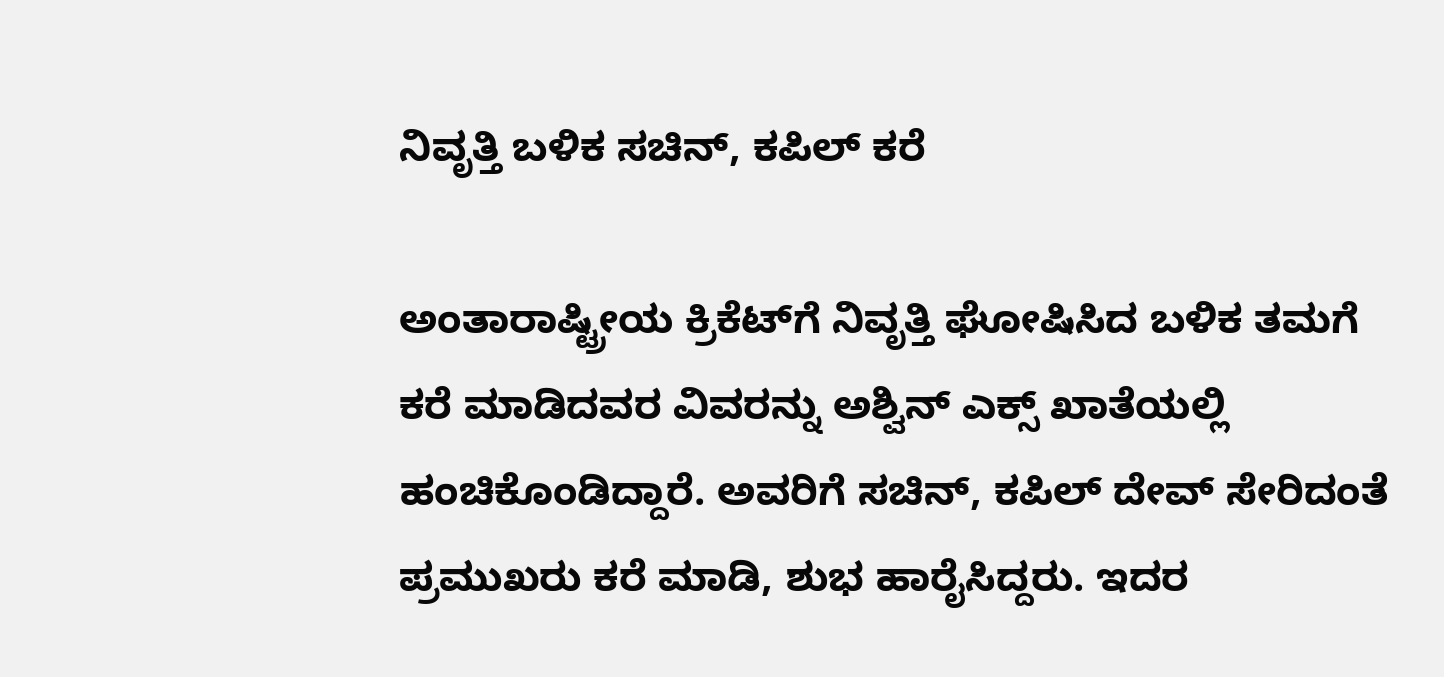ನಿವೃತ್ತಿ ಬಳಿಕ ಸಚಿನ್‌, ಕಪಿಲ್‌ ಕರೆ

ಅಂತಾರಾಷ್ಟ್ರೀಯ ಕ್ರಿಕೆಟ್‌ಗೆ ನಿವೃತ್ತಿ ಘೋಷಿಸಿದ ಬಳಿಕ ತಮಗೆ ಕರೆ ಮಾಡಿದವರ ವಿವರನ್ನು ಅಶ್ವಿನ್‌ ಎಕ್ಸ್‌ ಖಾತೆಯಲ್ಲಿ ಹಂಚಿಕೊಂಡಿದ್ದಾರೆ. ಅವರಿಗೆ ಸಚಿನ್‌, ಕಪಿಲ್‌ ದೇವ್‌ ಸೇರಿದಂತೆ ಪ್ರಮುಖರು ಕರೆ ಮಾಡಿ, ಶುಭ ಹಾರೈಸಿದ್ದರು. ಇದರ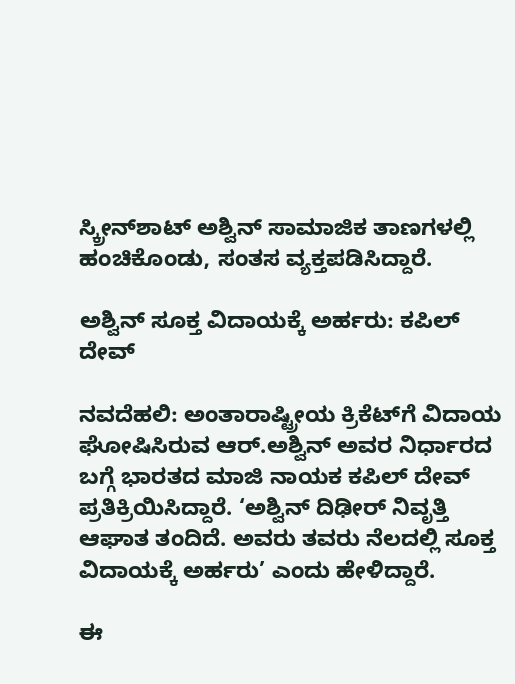ಸ್ಕ್ರೀನ್‌ಶಾಟ್‌ ಅಶ್ವಿನ್‌ ಸಾಮಾಜಿಕ ತಾಣಗಳಲ್ಲಿ ಹಂಚಿಕೊಂಡು, ಸಂತಸ ವ್ಯಕ್ತಪಡಿಸಿದ್ದಾರೆ.

ಅಶ್ವಿನ್ ಸೂಕ್ತ ವಿದಾಯಕ್ಕೆ ಅರ್ಹರು: ಕಪಿಲ್ ದೇವ್

ನವದೆಹಲಿ: ಅಂತಾರಾಷ್ಟ್ರೀಯ ಕ್ರಿಕೆಟ್‌ಗೆ ವಿದಾಯ ಘೋಷಿಸಿರುವ ಆರ್.ಅಶ್ವಿನ್ ಅವರ ನಿರ್ಧಾರದ ಬಗ್ಗೆ ಭಾರತದ ಮಾಜಿ ನಾಯಕ ಕಪಿಲ್ ದೇವ್ ಪ್ರತಿಕ್ರಿಯಿಸಿದ್ದಾರೆ. ‘ಅಶ್ವಿನ್ ದಿಢೀರ್‌ ನಿವೃತ್ತಿ ಆಘಾತ ತಂದಿದೆ. ಅವರು ತವರು ನೆಲದಲ್ಲಿ ಸೂಕ್ತ ವಿದಾಯಕ್ಕೆ ಅರ್ಹರು’ ಎಂದು ಹೇಳಿದ್ದಾರೆ.

ಈ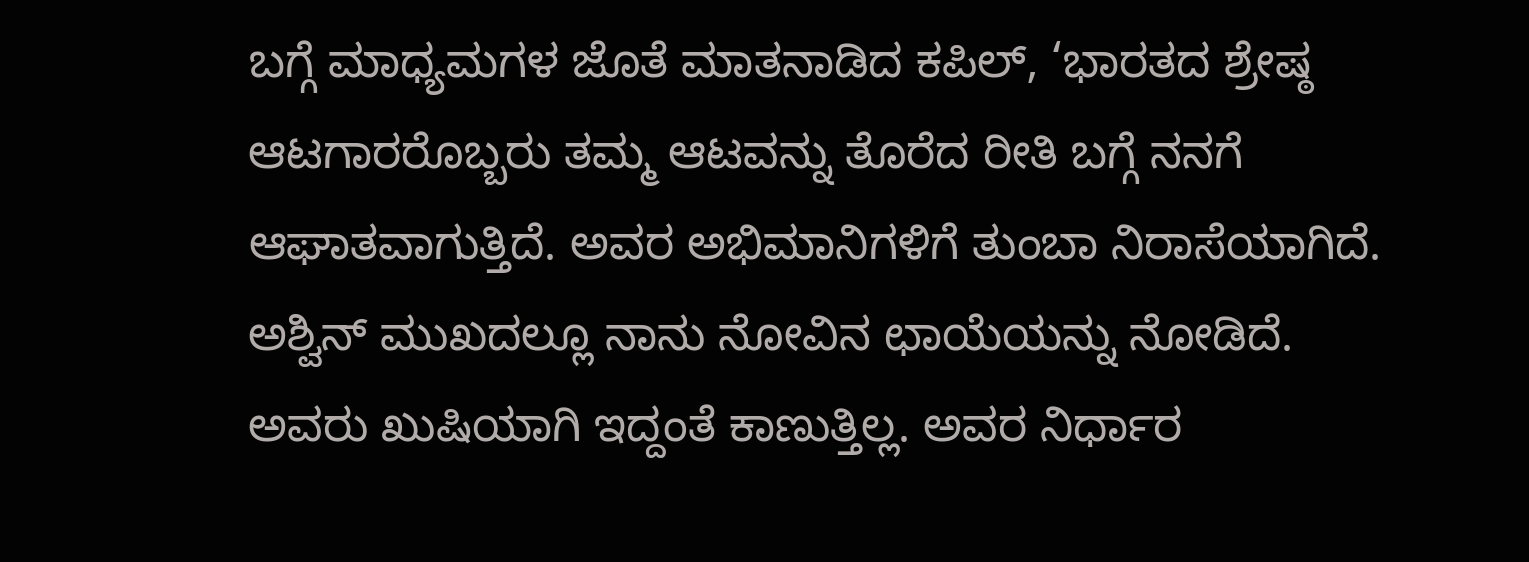ಬಗ್ಗೆ ಮಾಧ್ಯಮಗಳ ಜೊತೆ ಮಾತನಾಡಿದ ಕಪಿಲ್‌, ‘ಭಾರತದ ಶ್ರೇಷ್ಠ ಆಟಗಾರರೊಬ್ಬರು ತಮ್ಮ ಆಟವನ್ನು ತೊರೆದ ರೀತಿ ಬಗ್ಗೆ ನನಗೆ ಆಘಾತವಾಗುತ್ತಿದೆ. ಅವರ ಅಭಿಮಾನಿಗಳಿಗೆ ತುಂಬಾ ನಿರಾಸೆಯಾಗಿದೆ. ಅಶ್ವಿನ್‌ ಮುಖದಲ್ಲೂ ನಾನು ನೋವಿನ ಛಾಯೆಯನ್ನು ನೋಡಿದೆ. ಅವರು ಖುಷಿಯಾಗಿ ಇದ್ದಂತೆ ಕಾಣುತ್ತಿಲ್ಲ. ಅವರ ನಿರ್ಧಾರ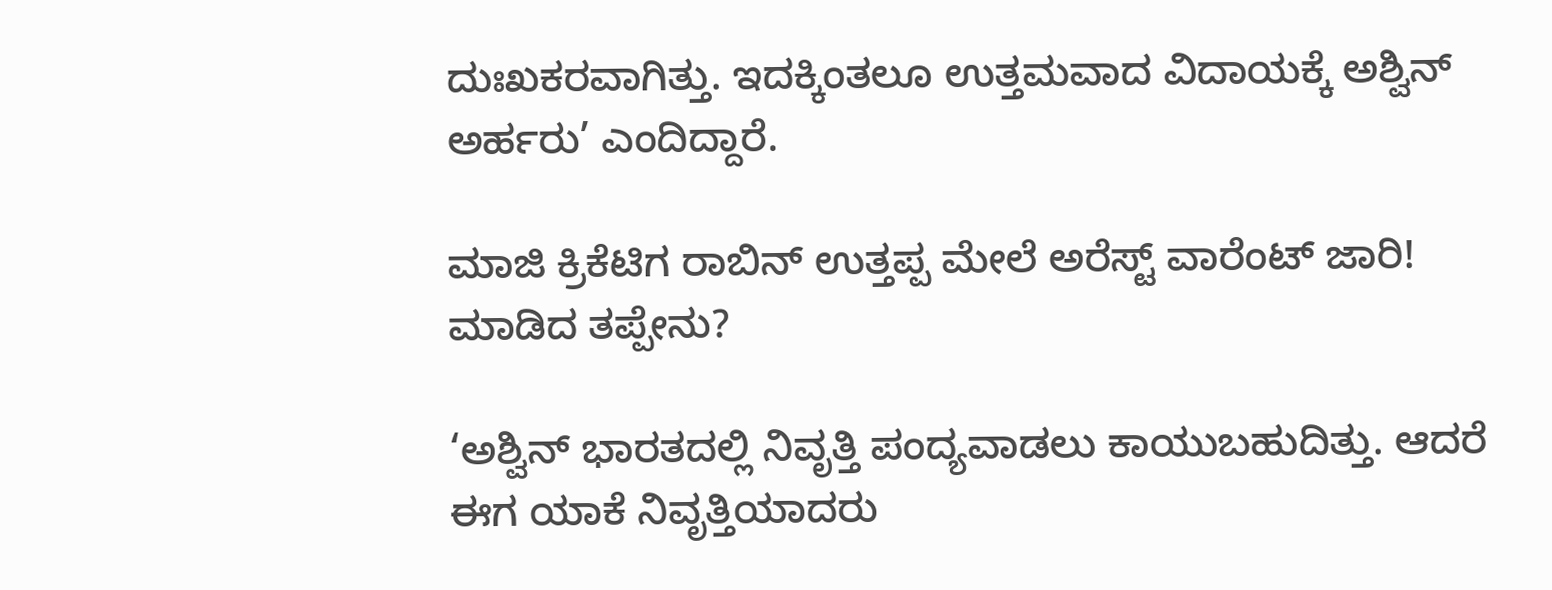ದುಃಖಕರವಾಗಿತ್ತು. ಇದಕ್ಕಿಂತಲೂ ಉತ್ತಮವಾದ ವಿದಾಯಕ್ಕೆ ಅಶ್ವಿನ್‌ ಅರ್ಹರು’ ಎಂದಿದ್ದಾರೆ.

ಮಾಜಿ ಕ್ರಿಕೆಟಿಗ ರಾಬಿನ್ ಉತ್ತಪ್ಪ ಮೇಲೆ ಅರೆಸ್ಟ್ ವಾರೆಂಟ್ ಜಾರಿ! ಮಾಡಿದ ತಪ್ಪೇನು?

‘ಅಶ್ವಿನ್‌ ಭಾರತದಲ್ಲಿ ನಿವೃತ್ತಿ ಪಂದ್ಯವಾಡಲು ಕಾಯುಬಹುದಿತ್ತು. ಆದರೆ ಈಗ ಯಾಕೆ ನಿವೃತ್ತಿಯಾದರು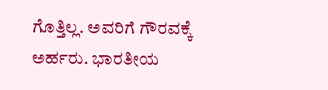ಗೊತ್ತಿಲ್ಲ. ಅವರಿಗೆ ಗೌರವಕ್ಕೆ ಅರ್ಹರು. ಭಾರತೀಯ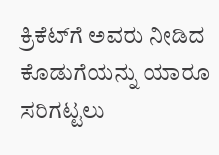ಕ್ರಿಕೆಟ್‌ಗೆ ಅವರು ನೀಡಿದ ಕೊಡುಗೆಯನ್ನು ಯಾರೂ ಸರಿಗಟ್ಟಲು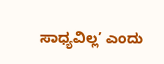ಸಾಧ್ಯವಿಲ್ಲ’ ಎಂದು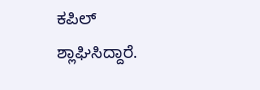ಕಪಿಲ್‌ ಶ್ಲಾಘಿಸಿದ್ದಾರೆ.